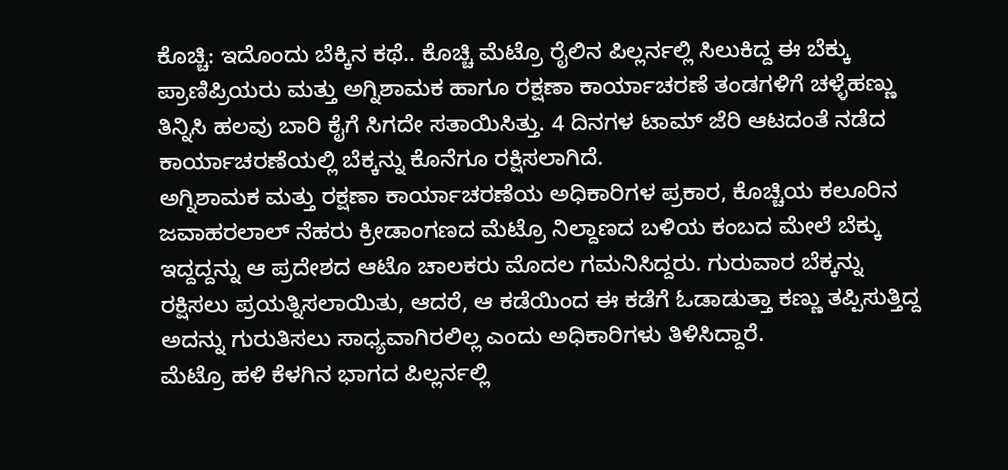ಕೊಚ್ಚಿ: ಇದೊಂದು ಬೆಕ್ಕಿನ ಕಥೆ.. ಕೊಚ್ಚಿ ಮೆಟ್ರೊ ರೈಲಿನ ಪಿಲ್ಲರ್ನಲ್ಲಿ ಸಿಲುಕಿದ್ದ ಈ ಬೆಕ್ಕು ಪ್ರಾಣಿಪ್ರಿಯರು ಮತ್ತು ಅಗ್ನಿಶಾಮಕ ಹಾಗೂ ರಕ್ಷಣಾ ಕಾರ್ಯಾಚರಣೆ ತಂಡಗಳಿಗೆ ಚಳ್ಳೆಹಣ್ಣು ತಿನ್ನಿಸಿ ಹಲವು ಬಾರಿ ಕೈಗೆ ಸಿಗದೇ ಸತಾಯಿಸಿತ್ತು. 4 ದಿನಗಳ ಟಾಮ್ ಜೆರಿ ಆಟದಂತೆ ನಡೆದ ಕಾರ್ಯಾಚರಣೆಯಲ್ಲಿ ಬೆಕ್ಕನ್ನು ಕೊನೆಗೂ ರಕ್ಷಿಸಲಾಗಿದೆ.
ಅಗ್ನಿಶಾಮಕ ಮತ್ತು ರಕ್ಷಣಾ ಕಾರ್ಯಾಚರಣೆಯ ಅಧಿಕಾರಿಗಳ ಪ್ರಕಾರ, ಕೊಚ್ಚಿಯ ಕಲೂರಿನ ಜವಾಹರಲಾಲ್ ನೆಹರು ಕ್ರೀಡಾಂಗಣದ ಮೆಟ್ರೊ ನಿಲ್ದಾಣದ ಬಳಿಯ ಕಂಬದ ಮೇಲೆ ಬೆಕ್ಕು ಇದ್ದದ್ದನ್ನು ಆ ಪ್ರದೇಶದ ಆಟೊ ಚಾಲಕರು ಮೊದಲ ಗಮನಿಸಿದ್ದರು. ಗುರುವಾರ ಬೆಕ್ಕನ್ನು ರಕ್ಷಿಸಲು ಪ್ರಯತ್ನಿಸಲಾಯಿತು, ಆದರೆ, ಆ ಕಡೆಯಿಂದ ಈ ಕಡೆಗೆ ಓಡಾಡುತ್ತಾ ಕಣ್ಣು ತಪ್ಪಿಸುತ್ತಿದ್ದ ಅದನ್ನು ಗುರುತಿಸಲು ಸಾಧ್ಯವಾಗಿರಲಿಲ್ಲ ಎಂದು ಅಧಿಕಾರಿಗಳು ತಿಳಿಸಿದ್ದಾರೆ.
ಮೆಟ್ರೊ ಹಳಿ ಕೆಳಗಿನ ಭಾಗದ ಪಿಲ್ಲರ್ನಲ್ಲಿ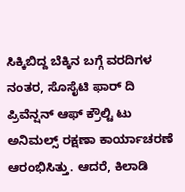ಸಿಕ್ಕಿಬಿದ್ದ ಬೆಕ್ಕಿನ ಬಗ್ಗೆ ವರದಿಗಳ ನಂತರ, ಸೊಸೈಟಿ ಫಾರ್ ದಿ ಪ್ರಿವೆನ್ಷನ್ ಆಫ್ ಕ್ರೌಲ್ಟಿ ಟು ಅನಿಮಲ್ಸ್ ರಕ್ಷಣಾ ಕಾರ್ಯಾಚರಣೆ ಆರಂಭಿಸಿತ್ತು. ಆದರೆ, ಕಿಲಾಡಿ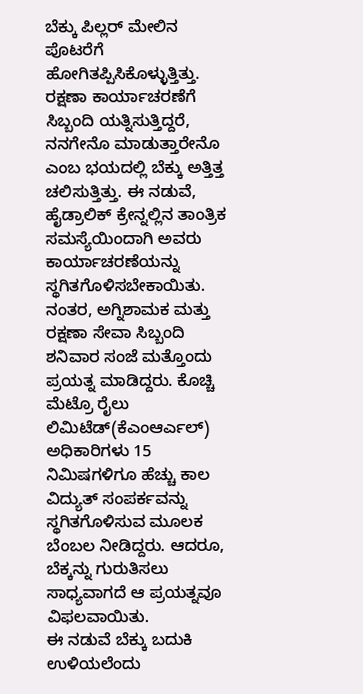ಬೆಕ್ಕು ಪಿಲ್ಲರ್ ಮೇಲಿನ ಪೊಟರೆಗೆ ಹೋಗಿತಪ್ಪಿಸಿಕೊಳ್ಳುತ್ತಿತ್ತು. ರಕ್ಷಣಾ ಕಾರ್ಯಾಚರಣೆಗೆ ಸಿಬ್ಬಂದಿ ಯತ್ನಿಸುತ್ತಿದ್ದರೆ, ನನಗೇನೊ ಮಾಡುತ್ತಾರೇನೊ ಎಂಬ ಭಯದಲ್ಲಿ ಬೆಕ್ಕು ಅತ್ತಿತ್ತ ಚಲಿಸುತ್ತಿತ್ತು. ಈ ನಡುವೆ, ಹೈಡ್ರಾಲಿಕ್ ಕ್ರೇನ್ನಲ್ಲಿನ ತಾಂತ್ರಿಕ ಸಮಸ್ಯೆಯಿಂದಾಗಿ ಅವರು ಕಾರ್ಯಾಚರಣೆಯನ್ನು ಸ್ಥಗಿತಗೊಳಿಸಬೇಕಾಯಿತು.
ನಂತರ, ಅಗ್ನಿಶಾಮಕ ಮತ್ತು ರಕ್ಷಣಾ ಸೇವಾ ಸಿಬ್ಬಂದಿ ಶನಿವಾರ ಸಂಜೆ ಮತ್ತೊಂದು ಪ್ರಯತ್ನ ಮಾಡಿದ್ದರು. ಕೊಚ್ಚಿ ಮೆಟ್ರೊ ರೈಲು ಲಿಮಿಟೆಡ್(ಕೆಎಂಆರ್ಎಲ್) ಅಧಿಕಾರಿಗಳು 15 ನಿಮಿಷಗಳಿಗೂ ಹೆಚ್ಚು ಕಾಲ ವಿದ್ಯುತ್ ಸಂಪರ್ಕವನ್ನು ಸ್ಥಗಿತಗೊಳಿಸುವ ಮೂಲಕ ಬೆಂಬಲ ನೀಡಿದ್ದರು. ಆದರೂ, ಬೆಕ್ಕನ್ನು ಗುರುತಿಸಲು ಸಾಧ್ಯವಾಗದೆ ಆ ಪ್ರಯತ್ನವೂ ವಿಫಲವಾಯಿತು.
ಈ ನಡುವೆ ಬೆಕ್ಕು ಬದುಕಿ ಉಳಿಯಲೆಂದು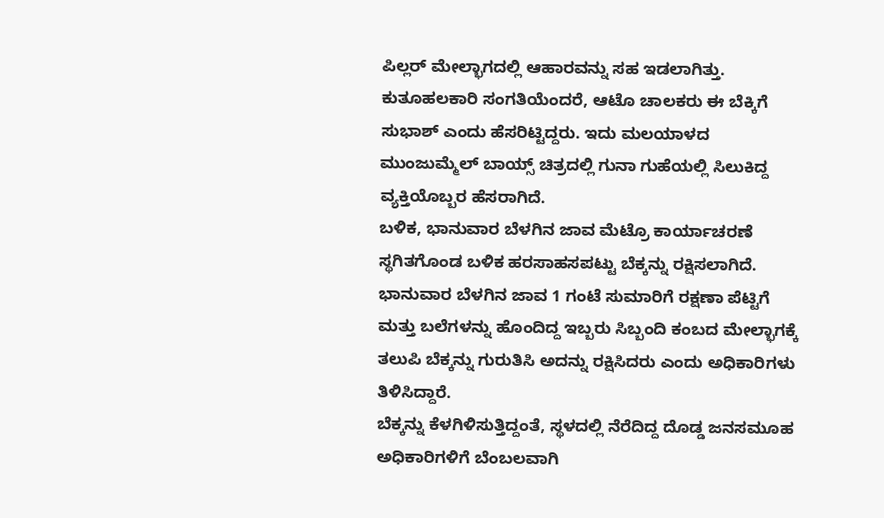ಪಿಲ್ಲರ್ ಮೇಲ್ಭಾಗದಲ್ಲಿ ಆಹಾರವನ್ನು ಸಹ ಇಡಲಾಗಿತ್ತು.
ಕುತೂಹಲಕಾರಿ ಸಂಗತಿಯೆಂದರೆ, ಆಟೊ ಚಾಲಕರು ಈ ಬೆಕ್ಕಿಗೆ ಸುಭಾಶ್ ಎಂದು ಹೆಸರಿಟ್ಟಿದ್ದರು. ಇದು ಮಲಯಾಳದ ಮುಂಜುಮ್ಮೆಲ್ ಬಾಯ್ಸ್ ಚಿತ್ರದಲ್ಲಿ ಗುನಾ ಗುಹೆಯಲ್ಲಿ ಸಿಲುಕಿದ್ದ ವ್ಯಕ್ತಿಯೊಬ್ಬರ ಹೆಸರಾಗಿದೆ.
ಬಳಿಕ, ಭಾನುವಾರ ಬೆಳಗಿನ ಜಾವ ಮೆಟ್ರೊ ಕಾರ್ಯಾಚರಣೆ ಸ್ಥಗಿತಗೊಂಡ ಬಳಿಕ ಹರಸಾಹಸಪಟ್ಟು ಬೆಕ್ಕನ್ನು ರಕ್ಷಿಸಲಾಗಿದೆ.
ಭಾನುವಾರ ಬೆಳಗಿನ ಜಾವ 1 ಗಂಟೆ ಸುಮಾರಿಗೆ ರಕ್ಷಣಾ ಪೆಟ್ಟಿಗೆ ಮತ್ತು ಬಲೆಗಳನ್ನು ಹೊಂದಿದ್ದ ಇಬ್ಬರು ಸಿಬ್ಬಂದಿ ಕಂಬದ ಮೇಲ್ಭಾಗಕ್ಕೆ ತಲುಪಿ ಬೆಕ್ಕನ್ನು ಗುರುತಿಸಿ ಅದನ್ನು ರಕ್ಷಿಸಿದರು ಎಂದು ಅಧಿಕಾರಿಗಳು ತಿಳಿಸಿದ್ದಾರೆ.
ಬೆಕ್ಕನ್ನು ಕೆಳಗಿಳಿಸುತ್ತಿದ್ದಂತೆ, ಸ್ಥಳದಲ್ಲಿ ನೆರೆದಿದ್ದ ದೊಡ್ಡ ಜನಸಮೂಹ ಅಧಿಕಾರಿಗಳಿಗೆ ಬೆಂಬಲವಾಗಿ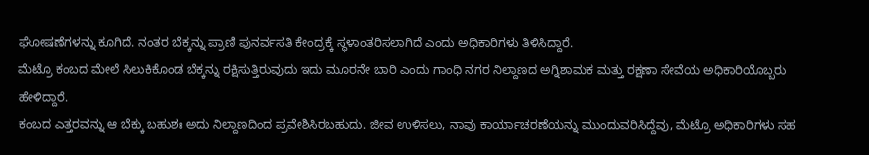ಘೋಷಣೆಗಳನ್ನು ಕೂಗಿದೆ. ನಂತರ ಬೆಕ್ಕನ್ನು ಪ್ರಾಣಿ ಪುನರ್ವಸತಿ ಕೇಂದ್ರಕ್ಕೆ ಸ್ಥಳಾಂತರಿಸಲಾಗಿದೆ ಎಂದು ಅಧಿಕಾರಿಗಳು ತಿಳಿಸಿದ್ದಾರೆ.
ಮೆಟ್ರೊ ಕಂಬದ ಮೇಲೆ ಸಿಲುಕಿಕೊಂಡ ಬೆಕ್ಕನ್ನು ರಕ್ಷಿಸುತ್ತಿರುವುದು ಇದು ಮೂರನೇ ಬಾರಿ ಎಂದು ಗಾಂಧಿ ನಗರ ನಿಲ್ದಾಣದ ಅಗ್ನಿಶಾಮಕ ಮತ್ತು ರಕ್ಷಣಾ ಸೇವೆಯ ಅಧಿಕಾರಿಯೊಬ್ಬರು ಹೇಳಿದ್ದಾರೆ.
ಕಂಬದ ಎತ್ತರವನ್ನು ಆ ಬೆಕ್ಕು ಬಹುಶಃ ಅದು ನಿಲ್ದಾಣದಿಂದ ಪ್ರವೇಶಿಸಿರಬಹುದು. ಜೀವ ಉಳಿಸಲು, ನಾವು ಕಾರ್ಯಾಚರಣೆಯನ್ನು ಮುಂದುವರಿಸಿದ್ದೆವು, ಮೆಟ್ರೊ ಅಧಿಕಾರಿಗಳು ಸಹ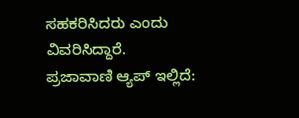ಸಹಕರಿಸಿದರು ಎಂದು ವಿವರಿಸಿದ್ದಾರೆ.
ಪ್ರಜಾವಾಣಿ ಆ್ಯಪ್ ಇಲ್ಲಿದೆ: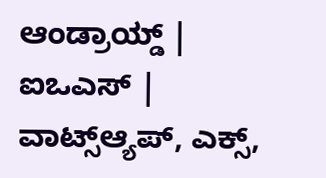ಆಂಡ್ರಾಯ್ಡ್ | ಐಒಎಸ್ | ವಾಟ್ಸ್ಆ್ಯಪ್, ಎಕ್ಸ್,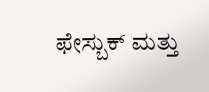ಫೇಸ್ಬುಕ್ ಮತ್ತು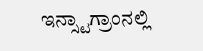ಇನ್ಸ್ಟಾಗ್ರಾಂನಲ್ಲಿ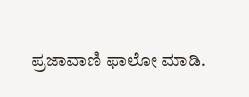ಪ್ರಜಾವಾಣಿ ಫಾಲೋ ಮಾಡಿ.